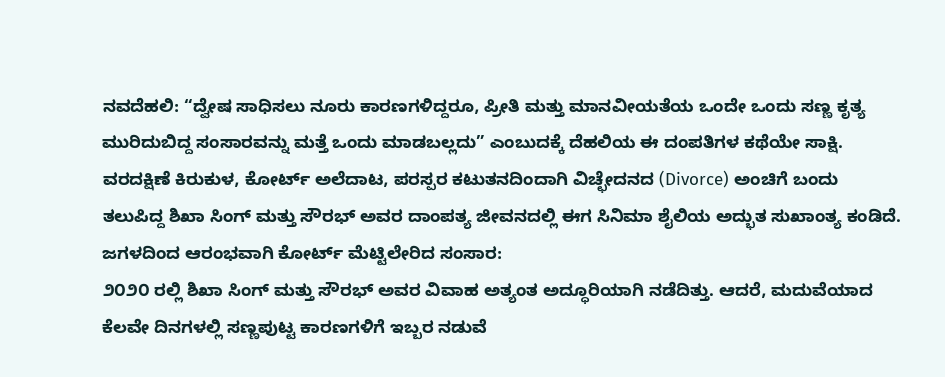ನವದೆಹಲಿ: “ದ್ವೇಷ ಸಾಧಿಸಲು ನೂರು ಕಾರಣಗಳಿದ್ದರೂ, ಪ್ರೀತಿ ಮತ್ತು ಮಾನವೀಯತೆಯ ಒಂದೇ ಒಂದು ಸಣ್ಣ ಕೃತ್ಯ ಮುರಿದುಬಿದ್ದ ಸಂಸಾರವನ್ನು ಮತ್ತೆ ಒಂದು ಮಾಡಬಲ್ಲದು” ಎಂಬುದಕ್ಕೆ ದೆಹಲಿಯ ಈ ದಂಪತಿಗಳ ಕಥೆಯೇ ಸಾಕ್ಷಿ. ವರದಕ್ಷಿಣೆ ಕಿರುಕುಳ, ಕೋರ್ಟ್ ಅಲೆದಾಟ, ಪರಸ್ಪರ ಕಟುತನದಿಂದಾಗಿ ವಿಚ್ಛೇದನದ (Divorce) ಅಂಚಿಗೆ ಬಂದು ತಲುಪಿದ್ದ ಶಿಖಾ ಸಿಂಗ್ ಮತ್ತು ಸೌರಭ್ ಅವರ ದಾಂಪತ್ಯ ಜೀವನದಲ್ಲಿ ಈಗ ಸಿನಿಮಾ ಶೈಲಿಯ ಅದ್ಭುತ ಸುಖಾಂತ್ಯ ಕಂಡಿದೆ.
ಜಗಳದಿಂದ ಆರಂಭವಾಗಿ ಕೋರ್ಟ್ ಮೆಟ್ಟಿಲೇರಿದ ಸಂಸಾರ:
೨೦೨೦ ರಲ್ಲಿ ಶಿಖಾ ಸಿಂಗ್ ಮತ್ತು ಸೌರಭ್ ಅವರ ವಿವಾಹ ಅತ್ಯಂತ ಅದ್ಧೂರಿಯಾಗಿ ನಡೆದಿತ್ತು. ಆದರೆ, ಮದುವೆಯಾದ ಕೆಲವೇ ದಿನಗಳಲ್ಲಿ ಸಣ್ಣಪುಟ್ಟ ಕಾರಣಗಳಿಗೆ ಇಬ್ಬರ ನಡುವೆ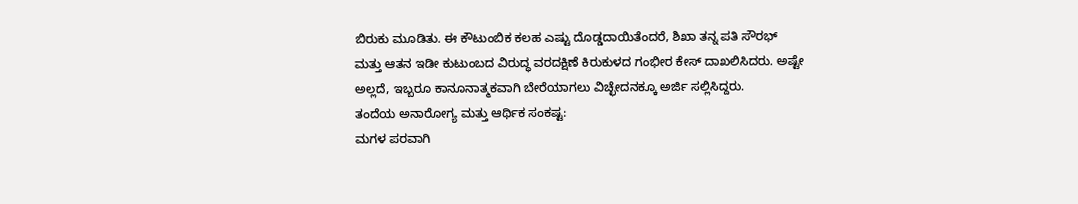ಬಿರುಕು ಮೂಡಿತು. ಈ ಕೌಟುಂಬಿಕ ಕಲಹ ಎಷ್ಟು ದೊಡ್ಡದಾಯಿತೆಂದರೆ, ಶಿಖಾ ತನ್ನ ಪತಿ ಸೌರಭ್ ಮತ್ತು ಆತನ ಇಡೀ ಕುಟುಂಬದ ವಿರುದ್ಧ ವರದಕ್ಷಿಣೆ ಕಿರುಕುಳದ ಗಂಭೀರ ಕೇಸ್ ದಾಖಲಿಸಿದರು. ಅಷ್ಟೇ ಅಲ್ಲದೆ, ಇಬ್ಬರೂ ಕಾನೂನಾತ್ಮಕವಾಗಿ ಬೇರೆಯಾಗಲು ವಿಚ್ಛೇದನಕ್ಕೂ ಅರ್ಜಿ ಸಲ್ಲಿಸಿದ್ದರು.
ತಂದೆಯ ಅನಾರೋಗ್ಯ ಮತ್ತು ಆರ್ಥಿಕ ಸಂಕಷ್ಟ:
ಮಗಳ ಪರವಾಗಿ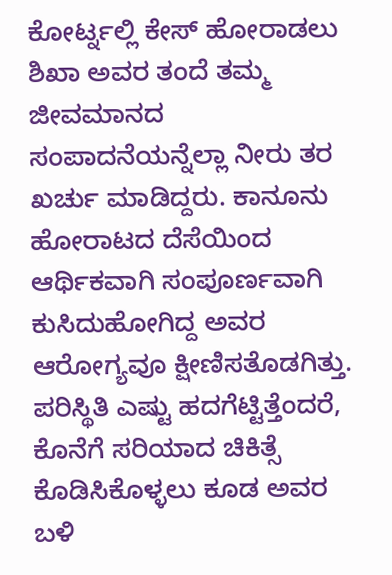ಕೋರ್ಟ್ನಲ್ಲಿ ಕೇಸ್ ಹೋರಾಡಲು ಶಿಖಾ ಅವರ ತಂದೆ ತಮ್ಮ ಜೀವಮಾನದ ಸಂಪಾದನೆಯನ್ನೆಲ್ಲಾ ನೀರು ತರ ಖರ್ಚು ಮಾಡಿದ್ದರು. ಕಾನೂನು ಹೋರಾಟದ ದೆಸೆಯಿಂದ ಆರ್ಥಿಕವಾಗಿ ಸಂಪೂರ್ಣವಾಗಿ ಕುಸಿದುಹೋಗಿದ್ದ ಅವರ ಆರೋಗ್ಯವೂ ಕ್ಷೀಣಿಸತೊಡಗಿತ್ತು. ಪರಿಸ್ಥಿತಿ ಎಷ್ಟು ಹದಗೆಟ್ಟಿತ್ತೆಂದರೆ, ಕೊನೆಗೆ ಸರಿಯಾದ ಚಿಕಿತ್ಸೆ ಕೊಡಿಸಿಕೊಳ್ಳಲು ಕೂಡ ಅವರ ಬಳಿ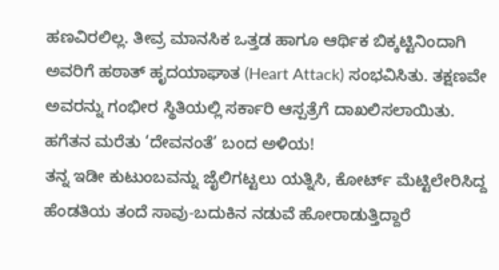ಹಣವಿರಲಿಲ್ಲ. ತೀವ್ರ ಮಾನಸಿಕ ಒತ್ತಡ ಹಾಗೂ ಆರ್ಥಿಕ ಬಿಕ್ಕಟ್ಟಿನಿಂದಾಗಿ ಅವರಿಗೆ ಹಠಾತ್ ಹೃದಯಾಘಾತ (Heart Attack) ಸಂಭವಿಸಿತು. ತಕ್ಷಣವೇ ಅವರನ್ನು ಗಂಭೀರ ಸ್ಥಿತಿಯಲ್ಲಿ ಸರ್ಕಾರಿ ಆಸ್ಪತ್ರೆಗೆ ದಾಖಲಿಸಲಾಯಿತು.
ಹಗೆತನ ಮರೆತು ‘ದೇವನಂತೆ’ ಬಂದ ಅಳಿಯ!
ತನ್ನ ಇಡೀ ಕುಟುಂಬವನ್ನು ಜೈಲಿಗಟ್ಟಲು ಯತ್ನಿಸಿ, ಕೋರ್ಟ್ ಮೆಟ್ಟಿಲೇರಿಸಿದ್ದ ಹೆಂಡತಿಯ ತಂದೆ ಸಾವು-ಬದುಕಿನ ನಡುವೆ ಹೋರಾಡುತ್ತಿದ್ದಾರೆ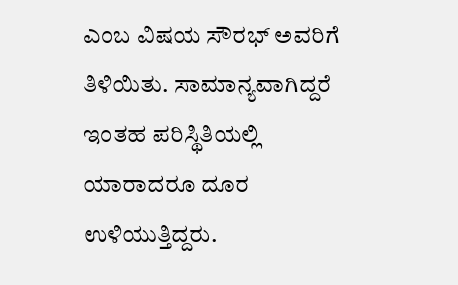ಎಂಬ ವಿಷಯ ಸೌರಭ್ ಅವರಿಗೆ ತಿಳಿಯಿತು. ಸಾಮಾನ್ಯವಾಗಿದ್ದರೆ ಇಂತಹ ಪರಿಸ್ಥಿತಿಯಲ್ಲಿ ಯಾರಾದರೂ ದೂರ ಉಳಿಯುತ್ತಿದ್ದರು.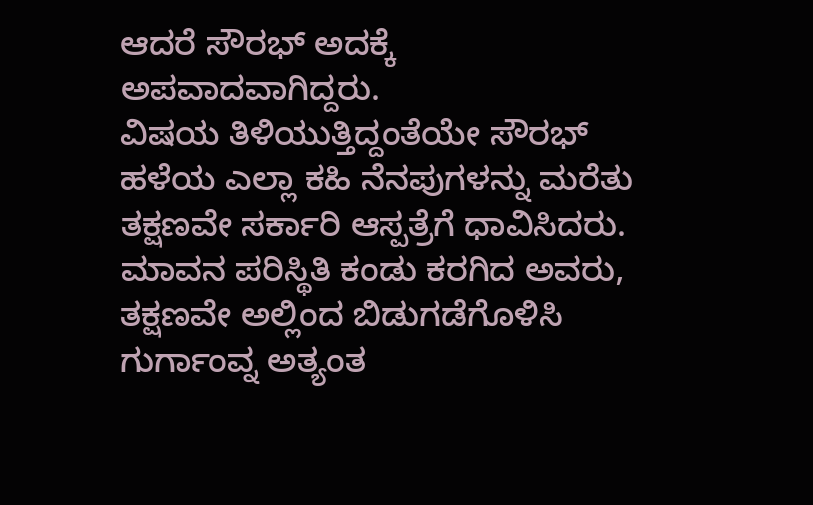ಆದರೆ ಸೌರಭ್ ಅದಕ್ಕೆ ಅಪವಾದವಾಗಿದ್ದರು.
ವಿಷಯ ತಿಳಿಯುತ್ತಿದ್ದಂತೆಯೇ ಸೌರಭ್ ಹಳೆಯ ಎಲ್ಲಾ ಕಹಿ ನೆನಪುಗಳನ್ನು ಮರೆತು ತಕ್ಷಣವೇ ಸರ್ಕಾರಿ ಆಸ್ಪತ್ರೆಗೆ ಧಾವಿಸಿದರು. ಮಾವನ ಪರಿಸ್ಥಿತಿ ಕಂಡು ಕರಗಿದ ಅವರು, ತಕ್ಷಣವೇ ಅಲ್ಲಿಂದ ಬಿಡುಗಡೆಗೊಳಿಸಿ ಗುರ್ಗಾಂವ್ನ ಅತ್ಯಂತ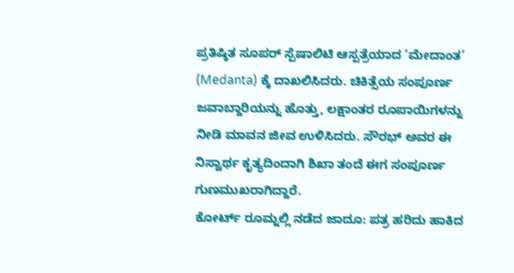ಪ್ರತಿಷ್ಠಿತ ಸೂಪರ್ ಸ್ಪೆಷಾಲಿಟಿ ಆಸ್ಪತ್ರೆಯಾದ ‘ಮೇದಾಂತ’ (Medanta) ಕ್ಕೆ ದಾಖಲಿಸಿದರು. ಚಿಕಿತ್ಸೆಯ ಸಂಪೂರ್ಣ ಜವಾಬ್ದಾರಿಯನ್ನು ಹೊತ್ತು, ಲಕ್ಷಾಂತರ ರೂಪಾಯಿಗಳನ್ನು ನೀಡಿ ಮಾವನ ಜೀವ ಉಳಿಸಿದರು. ಸೌರಭ್ ಅವರ ಈ ನಿಸ್ವಾರ್ಥ ಕೃತ್ಯದಿಂದಾಗಿ ಶಿಖಾ ತಂದೆ ಈಗ ಸಂಪೂರ್ಣ ಗುಣಮುಖರಾಗಿದ್ದಾರೆ.
ಕೋರ್ಟ್ ರೂಮ್ನಲ್ಲಿ ನಡೆದ ಜಾದೂ: ಪತ್ರ ಹರಿದು ಹಾಕಿದ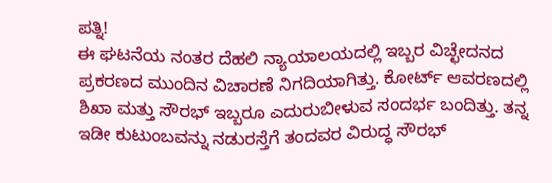ಪತ್ನಿ!
ಈ ಘಟನೆಯ ನಂತರ ದೆಹಲಿ ನ್ಯಾಯಾಲಯದಲ್ಲಿ ಇಬ್ಬರ ವಿಚ್ಛೇದನದ ಪ್ರಕರಣದ ಮುಂದಿನ ವಿಚಾರಣೆ ನಿಗದಿಯಾಗಿತ್ತು. ಕೋರ್ಟ್ ಆವರಣದಲ್ಲಿ ಶಿಖಾ ಮತ್ತು ಸೌರಭ್ ಇಬ್ಬರೂ ಎದುರುಬೀಳುವ ಸಂದರ್ಭ ಬಂದಿತ್ತು. ತನ್ನ ಇಡೀ ಕುಟುಂಬವನ್ನು ನಡುರಸ್ತೆಗೆ ತಂದವರ ವಿರುದ್ಧ ಸೌರಭ್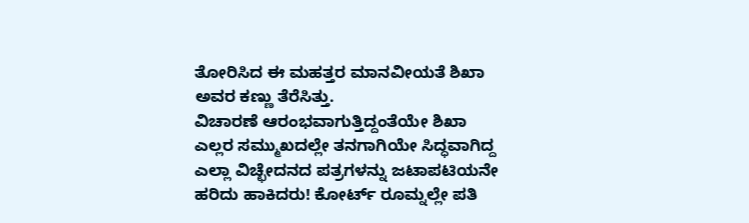ತೋರಿಸಿದ ಈ ಮಹತ್ತರ ಮಾನವೀಯತೆ ಶಿಖಾ ಅವರ ಕಣ್ಣು ತೆರೆಸಿತ್ತು.
ವಿಚಾರಣೆ ಆರಂಭವಾಗುತ್ತಿದ್ದಂತೆಯೇ ಶಿಖಾ ಎಲ್ಲರ ಸಮ್ಮುಖದಲ್ಲೇ ತನಗಾಗಿಯೇ ಸಿದ್ಧವಾಗಿದ್ದ ಎಲ್ಲಾ ವಿಚ್ಛೇದನದ ಪತ್ರಗಳನ್ನು ಜಟಾಪಟಿಯನೇ ಹರಿದು ಹಾಕಿದರು! ಕೋರ್ಟ್ ರೂಮ್ನಲ್ಲೇ ಪತಿ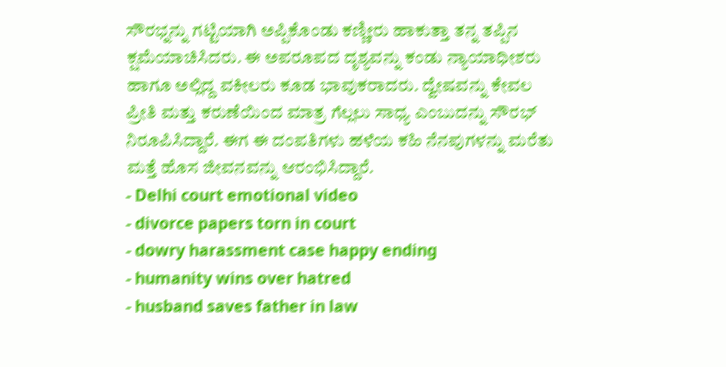ಸೌರಭ್ನನ್ನು ಗಟ್ಟಿಯಾಗಿ ಅಪ್ಪಿಕೊಂಡು ಕಣ್ಣೀರು ಹಾಕುತ್ತಾ ತನ್ನ ತಪ್ಪಿನ ಕ್ಷಮೆಯಾಚಿಸಿದರು. ಈ ಅಪರೂಪದ ದೃಶ್ಯವನ್ನು ಕಂಡು ನ್ಯಾಯಾಧೀಶರು ಹಾಗೂ ಅಲ್ಲಿದ್ದ ವಕೀಲರು ಕೂಡ ಭಾವುಕರಾದರು. ದ್ವೇಷವನ್ನು ಕೇವಲ ಪ್ರೀತಿ ಮತ್ತು ಕರುಣೆಯಿಂದ ಮಾತ್ರ ಗೆಲ್ಲಲು ಸಾಧ್ಯ ಎಂಬುದನ್ನು ಸೌರಭ್ ನಿರೂಪಿಸಿದ್ದಾರೆ. ಈಗ ಈ ದಂಪತಿಗಳು ಹಳೆಯ ಕಹಿ ನೆನಪುಗಳನ್ನು ಮರೆತು ಮತ್ತೆ ಹೊಸ ಜೀವನವನ್ನು ಆರಂಭಿಸಿದ್ದಾರೆ.
- Delhi court emotional video
- divorce papers torn in court
- dowry harassment case happy ending
- humanity wins over hatred
- husband saves father in law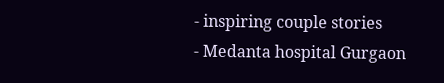- inspiring couple stories
- Medanta hospital Gurgaon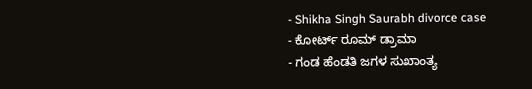- Shikha Singh Saurabh divorce case
- ಕೋರ್ಟ್ ರೂಮ್ ಡ್ರಾಮಾ
- ಗಂಡ ಹೆಂಡತಿ ಜಗಳ ಸುಖಾಂತ್ಯ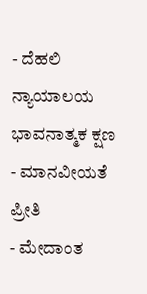- ದೆಹಲಿ ನ್ಯಾಯಾಲಯ ಭಾವನಾತ್ಮಕ ಕ್ಷಣ
- ಮಾನವೀಯತೆ ಪ್ರೀತಿ
- ಮೇದಾಂತ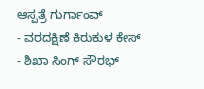ಆಸ್ಪತ್ರೆ ಗುರ್ಗಾಂವ್
- ವರದಕ್ಷಿಣೆ ಕಿರುಕುಳ ಕೇಸ್
- ಶಿಖಾ ಸಿಂಗ್ ಸೌರಭ್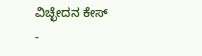ವಿಚ್ಛೇದನ ಕೇಸ್
-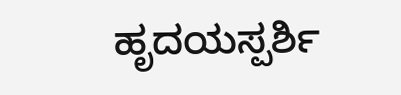ಹೃದಯಸ್ಪರ್ಶಿ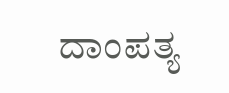ದಾಂಪತ್ಯ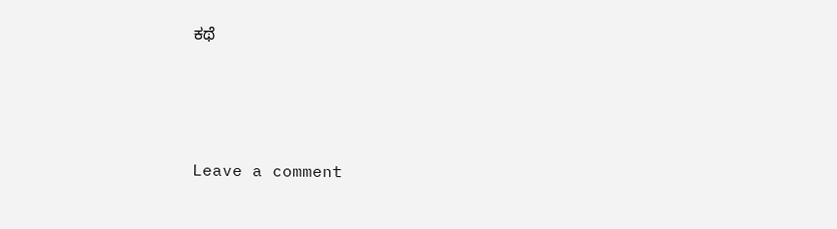ಕಥೆ





Leave a comment